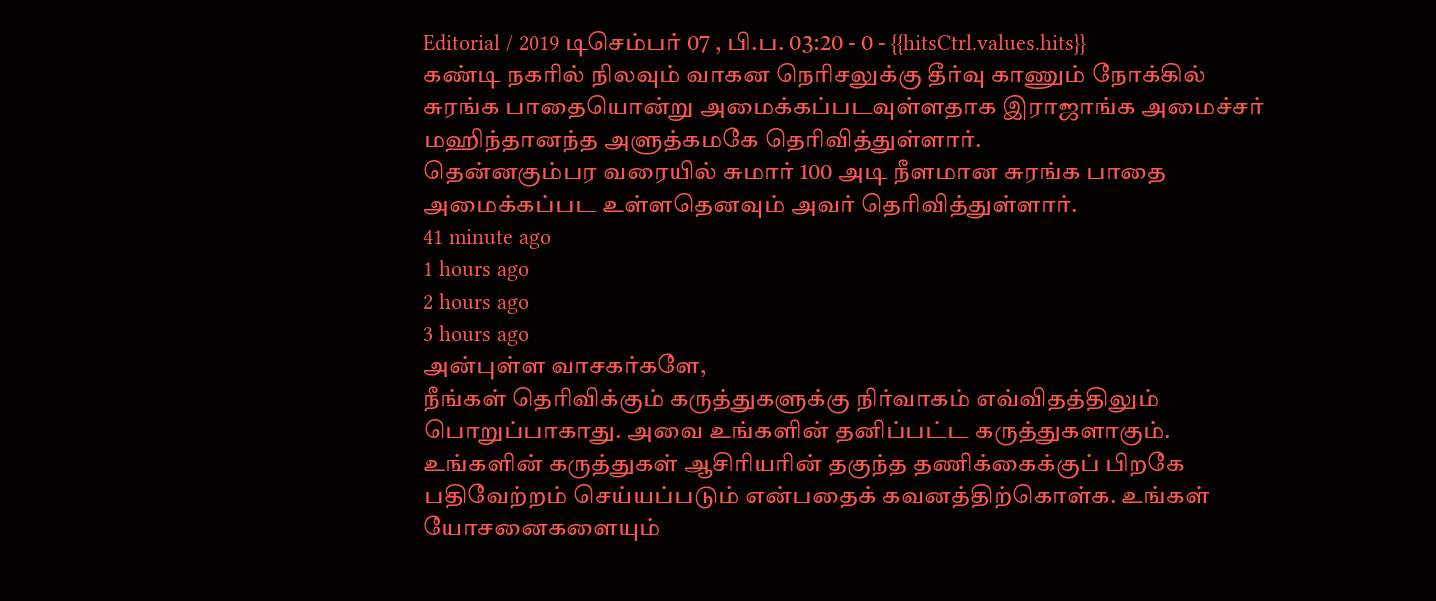Editorial / 2019 டிசெம்பர் 07 , பி.ப. 03:20 - 0 - {{hitsCtrl.values.hits}}
கண்டி நகரில் நிலவும் வாகன நெரிசலுக்கு தீர்வு காணும் நோக்கில் சுரங்க பாதையொன்று அமைக்கப்படவுள்ளதாக இராஜாங்க அமைச்சர் மஹிந்தானந்த அளுத்கமகே தெரிவித்துள்ளார்.
தென்னகும்பர வரையில் சுமார் 100 அடி நீளமான சுரங்க பாதை அமைக்கப்பட உள்ளதெனவும் அவர் தெரிவித்துள்ளார்.
41 minute ago
1 hours ago
2 hours ago
3 hours ago
அன்புள்ள வாசகர்களே,
நீங்கள் தெரிவிக்கும் கருத்துகளுக்கு நிர்வாகம் எவ்விதத்திலும் பொறுப்பாகாது. அவை உங்களின் தனிப்பட்ட கருத்துகளாகும். உங்களின் கருத்துகள் ஆசிரியரின் தகுந்த தணிக்கைக்குப் பிறகே பதிவேற்றம் செய்யப்படும் என்பதைக் கவனத்திற்கொள்க. உங்கள் யோசனைகளையும்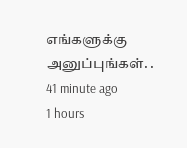எங்களுக்கு அனுப்புங்கள். .
41 minute ago
1 hours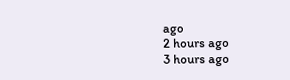ago
2 hours ago
3 hours ago